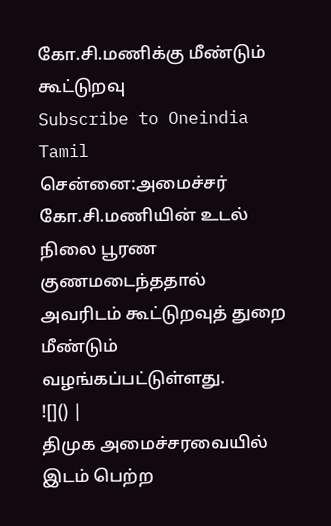கோ.சி.மணிக்கு மீண்டும் கூட்டுறவு
Subscribe to Oneindia Tamil
சென்னை:அமைச்சர் கோ.சி.மணியின் உடல் நிலை பூரண குணமடைந்ததால் அவரிடம் கூட்டுறவுத் துறை மீண்டும் வழங்கப்பட்டுள்ளது.
![]() |
திமுக அமைச்சரவையில் இடம் பெற்ற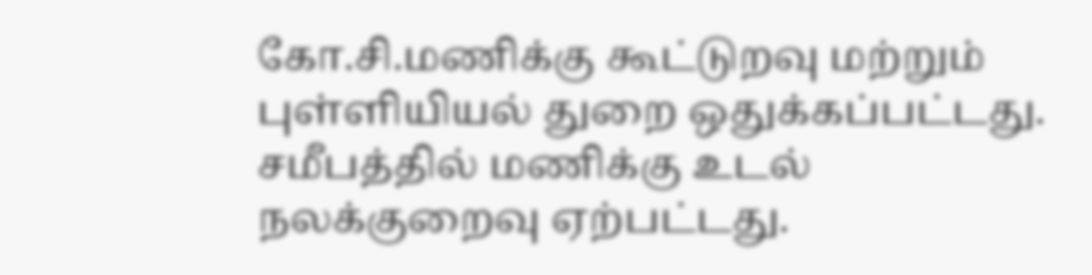கோ.சி.மணிக்கு கூட்டுறவு மற்றும் புள்ளியியல் துறை ஒதுக்கப்பட்டது. சமீபத்தில் மணிக்கு உடல் நலக்குறைவு ஏற்பட்டது.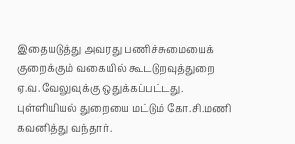இதையடுத்து அவரது பணிச்சுமையைக் குறைக்கும் வகையில் கூடடுறவுத்துறை ஏ.வ.வேலுவுக்கு ஒதுக்கப்பட்டது. புள்ளியியல் துறையை மட்டும் கோ.சி.மணி கவனித்து வந்தார்.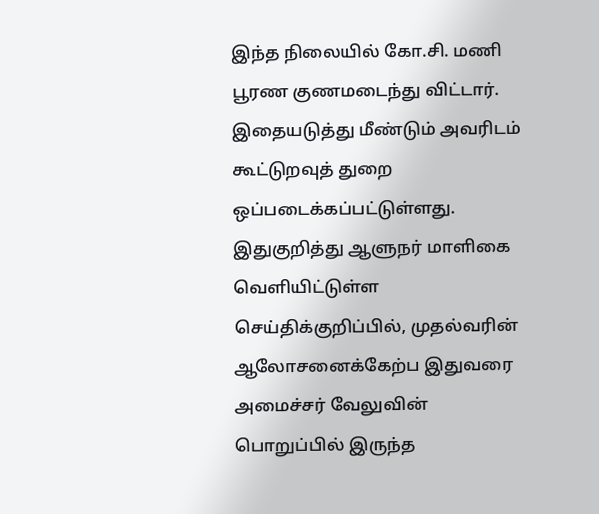இந்த நிலையில் கோ.சி. மணி பூரண குணமடைந்து விட்டார். இதையடுத்து மீண்டும் அவரிடம் கூட்டுறவுத் துறை ஒப்படைக்கப்பட்டுள்ளது. இதுகுறித்து ஆளுநர் மாளிகை வெளியிட்டுள்ள செய்திக்குறிப்பில், முதல்வரின் ஆலோசனைக்கேற்ப இதுவரை அமைச்சர் வேலுவின் பொறுப்பில் இருந்த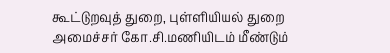கூட்டுறவுத் துறை, புள்ளியியல் துறை அமைச்சர் கோ.சி.மணியிடம் மீண்டும்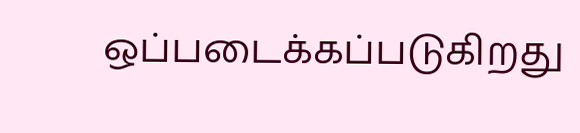ஒப்படைக்கப்படுகிறது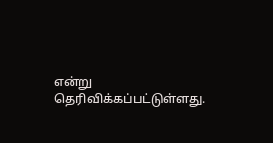என்று தெரிவிக்கப்பட்டுள்ளது.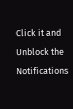Click it and Unblock the Notifications